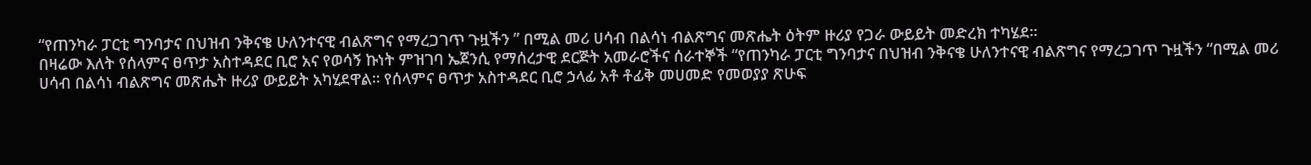“የጠንካራ ፓርቲ ግንባታና በህዝብ ንቅናቄ ሁለንተናዊ ብልጽግና የማረጋገጥ ጉዟችን ” በሚል መሪ ሀሳብ በልሳነ ብልጽግና መጽሔት ዕትም ዙሪያ የጋራ ውይይት መድረክ ተካሄደ።
በዛሬው እለት የሰላምና ፀጥታ አስተዳደር ቢሮ አና የወሳኝ ኩነት ምዝገባ ኤጀንሲ የማሰረታዊ ደርጅት አመራሮችና ሰራተኞች “የጠንካራ ፓርቲ ግንባታና በህዝብ ንቅናቄ ሁለንተናዊ ብልጽግና የማረጋገጥ ጉዟችን “በሚል መሪ ሀሳብ በልሳነ ብልጽግና መጽሔት ዙሪያ ውይይት አካሂደዋል። የሰላምና ፀጥታ አስተዳደር ቢሮ ኃላፊ አቶ ቶፊቅ መሀመድ የመወያያ ጽሁፍ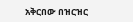አቅርበው በዝርዝር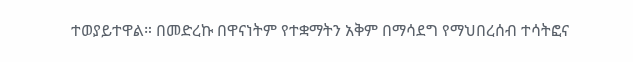ተወያይተዋል። በመድረኩ በዋናነትም የተቋማትን አቅም በማሳደግ የማህበረሰብ ተሳትፎና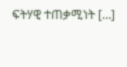ፍትሃዊ ተጠቃሚነት […]